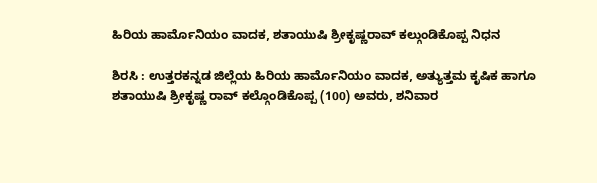ಹಿರಿಯ ಹಾರ್ಮೊನಿಯಂ ವಾದಕ, ಶತಾಯುಷಿ ಶ್ರೀಕೃಷ್ಣರಾವ್‌ ಕಲ್ಗುಂಡಿಕೊಪ್ಪ ನಿಧನ

ಶಿರಸಿ : ಉತ್ತರಕನ್ನಡ ಜಿಲ್ಲೆಯ ಹಿರಿಯ ಹಾರ್ಮೊನಿಯಂ ವಾದಕ, ಅತ್ಯುತ್ತಮ ಕೃಷಿಕ ಹಾಗೂ ಶತಾಯುಷಿ ಶ್ರೀಕೃಷ್ಣ ರಾವ್ ಕಲ್ಗೊಂಡಿಕೊಪ್ಪ (100) ಅವರು, ಶನಿವಾರ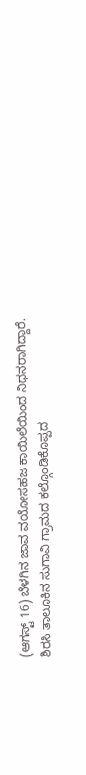(ಆಗಸ್ಟ್‌ 16) ಬೆಳಗಿನ ಜಾವ ವಯೋಸಹಜ ಕಾಯಿಲೆಯಿಂದ ನಿಧನರಾಗಿದ್ದಾರೆ.
ಶಿರಸಿ ತಾಲೂಕಿನ ಸುಗಾವಿ ಗ್ರಾಮದ ಕಲ್ಗೊಂಡಿಕೊಪ್ಪದ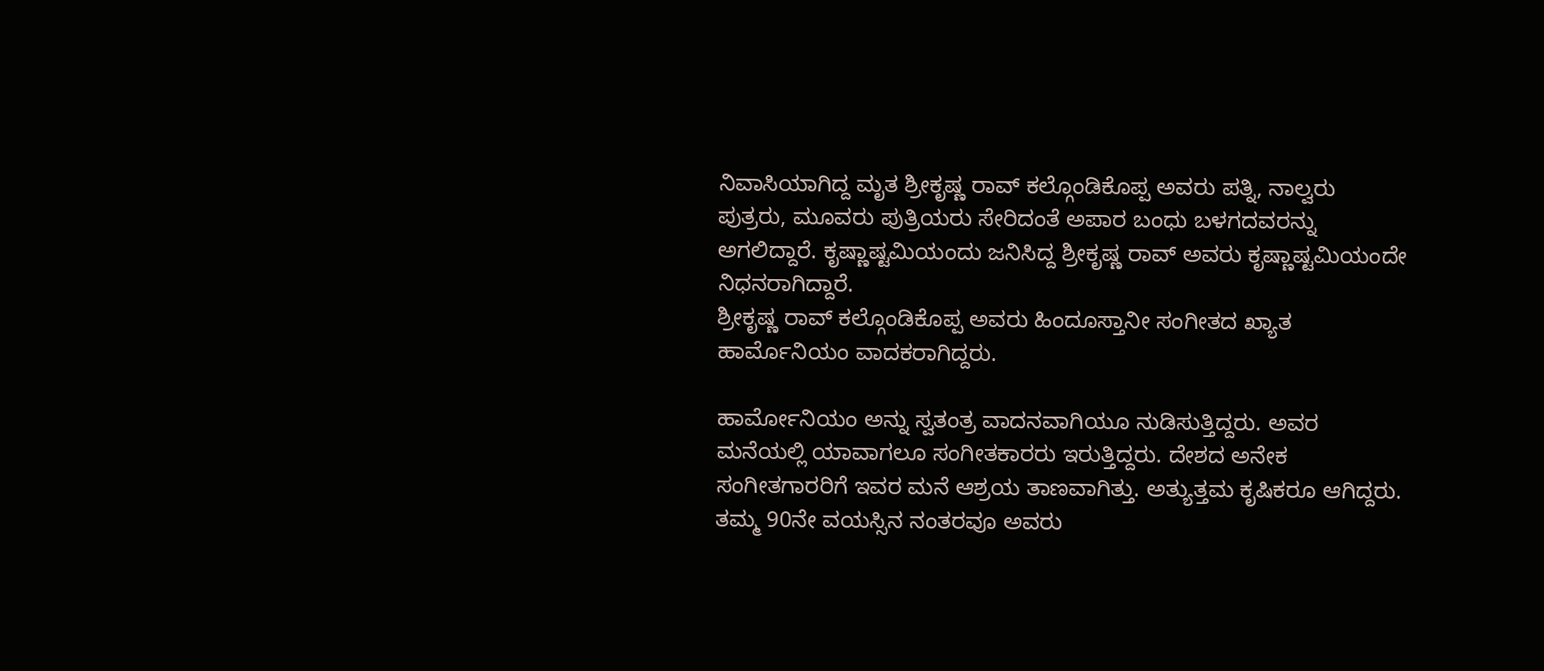ನಿವಾಸಿಯಾಗಿದ್ದ ಮೃತ ಶ್ರೀಕೃಷ್ಣ ರಾವ್ ಕಲ್ಗೊಂಡಿಕೊಪ್ಪ ಅವರು ಪತ್ನಿ, ನಾಲ್ವರು ಪುತ್ರರು, ಮೂವರು ಪುತ್ರಿಯರು ಸೇರಿದಂತೆ ಅಪಾರ ಬಂಧು ಬಳಗದವರನ್ನು ಅಗಲಿದ್ದಾರೆ. ಕೃಷ್ಣಾಷ್ಟಮಿಯಂದು ಜನಿಸಿದ್ದ ಶ್ರೀಕೃಷ್ಣ ರಾವ್‌ ಅವರು ಕೃಷ್ಣಾಷ್ಟಮಿಯಂದೇ ನಿಧನರಾಗಿದ್ದಾರೆ.
ಶ್ರೀಕೃಷ್ಣ ರಾವ್ ಕಲ್ಗೊಂಡಿಕೊಪ್ಪ ಅವರು ಹಿಂದೂಸ್ತಾನೀ ಸಂಗೀತದ ಖ್ಯಾತ ಹಾರ್ಮೊನಿಯಂ ವಾದಕರಾಗಿದ್ದರು.

ಹಾರ್ಮೋನಿಯಂ ಅನ್ನು ಸ್ವತಂತ್ರ ವಾದನವಾಗಿಯೂ ನುಡಿಸುತ್ತಿದ್ದರು. ಅವರ ಮನೆಯಲ್ಲಿ ಯಾವಾಗಲೂ ಸಂಗೀತಕಾರರು ಇರುತ್ತಿದ್ದರು. ದೇಶದ ಅನೇಕ ಸಂಗೀತಗಾರರಿಗೆ ಇವರ ಮನೆ ಆಶ್ರಯ ತಾಣವಾಗಿತ್ತು. ಅತ್ಯುತ್ತಮ ಕೃಷಿಕರೂ ಆಗಿದ್ದರು. ತಮ್ಮ 90ನೇ ವಯಸ್ಸಿನ ನಂತರವೂ ಅವರು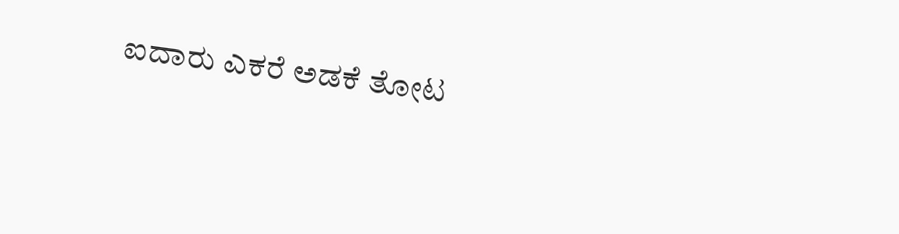ಐದಾರು ಎಕರೆ ಅಡಕೆ ತೋಟ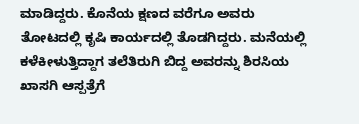ಮಾಡಿದ್ದರು. ಕೊನೆಯ ಕ್ಷಣದ ವರೆಗೂ ಅವರು ತೋಟದಲ್ಲಿ ಕೃಷಿ ಕಾರ್ಯದಲ್ಲಿ ತೊಡಗಿದ್ದರು. ಮನೆಯಲ್ಲಿ ಕಳೆಕೀಳುತ್ತಿದ್ದಾಗ ತಲೆತಿರುಗಿ ಬಿದ್ದ ಅವರನ್ನು ಶಿರಸಿಯ ಖಾಸಗಿ ಆಸ್ಪತ್ರೆಗೆ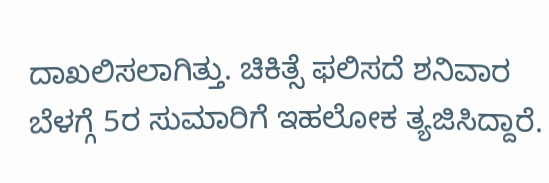ದಾಖಲಿಸಲಾಗಿತ್ತು. ಚಿಕಿತ್ಸೆ ಫಲಿಸದೆ ಶನಿವಾರ ಬೆಳಗ್ಗೆ 5ರ ಸುಮಾರಿಗೆ ಇಹಲೋಕ ತ್ಯಜಿಸಿದ್ದಾರೆ.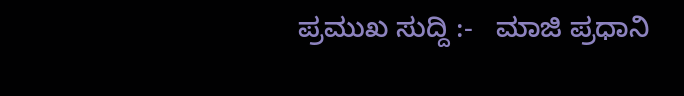ಪ್ರಮುಖ ಸುದ್ದಿ :-   ಮಾಜಿ ಪ್ರಧಾನಿ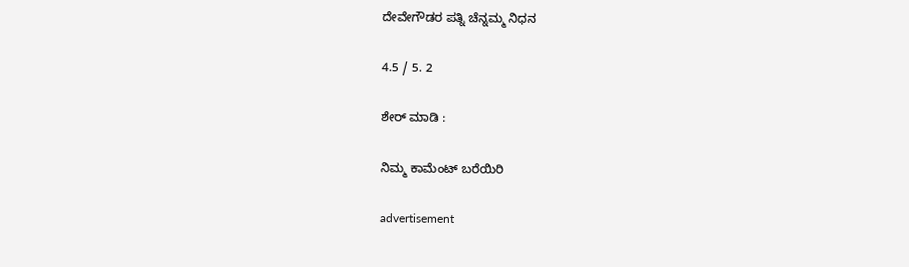ದೇವೇಗೌಡರ ಪತ್ನಿ ಚೆನ್ನಮ್ಮ ನಿಧನ

4.5 / 5. 2

ಶೇರ್ ಮಾಡಿ :

ನಿಮ್ಮ ಕಾಮೆಂಟ್ ಬರೆಯಿರಿ

advertisement